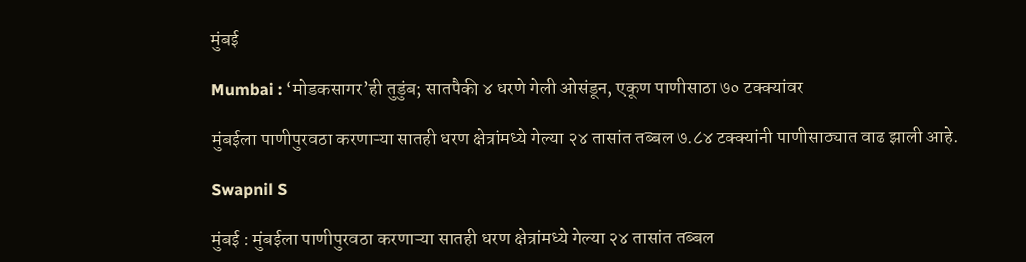मुंबई

Mumbai : ‘मोडकसागर’ही तुडुंब; सातपैकी ४ धरणे गेली ओसंडून, एकूण पाणीसाठा ७० टक्क्यांवर

मुंबईला पाणीपुरवठा करणाऱ्या सातही धरण क्षेत्रांमध्ये गेल्या २४ तासांत तब्बल ७.८४ टक्क्यांनी पाणीसाठ्यात वाढ झाली आहे.

Swapnil S

मुंबई : मुंबईला पाणीपुरवठा करणाऱ्या सातही धरण क्षेत्रांमध्ये गेल्या २४ तासांत तब्बल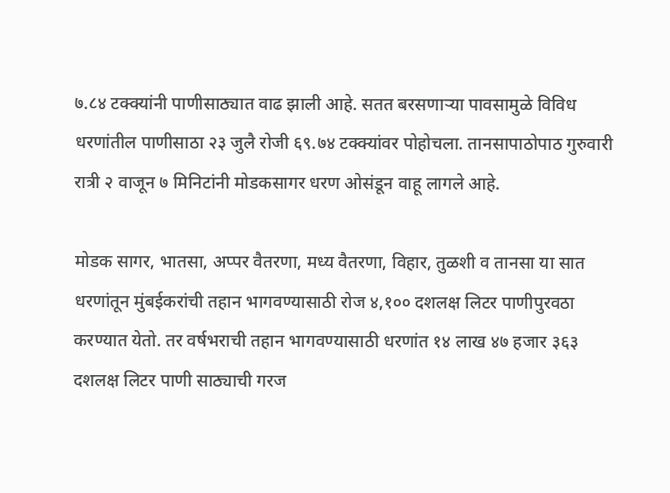७.८४ टक्क्यांनी पाणीसाठ्यात वाढ झाली आहे. सतत बरसणाऱ्या पावसामुळे विविध धरणांतील पाणीसाठा २३ जुलै रोजी ६९.७४ टक्क्यांवर पोहोचला. तानसापाठोपाठ गुरुवारी रात्री २ वाजून ७ मिनिटांनी मोडकसागर धरण ओसंडून वाहू लागले आहे.

मोडक सागर, भातसा, अप्पर वैतरणा, मध्य वैतरणा, विहार, तुळशी व तानसा या सात धरणांतून मुंबईकरांची तहान भागवण्यासाठी रोज ४,१०० दशलक्ष लिटर पाणीपुरवठा करण्यात येतो. तर वर्षभराची तहान भागवण्यासाठी धरणांत १४ लाख ४७ हजार ३६३ दशलक्ष लिटर पाणी साठ्याची गरज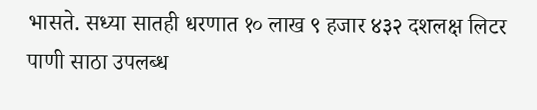भासते. सध्या सातही धरणात १० लाख ९ हजार ४३२ दशलक्ष लिटर पाणी साठा उपलब्ध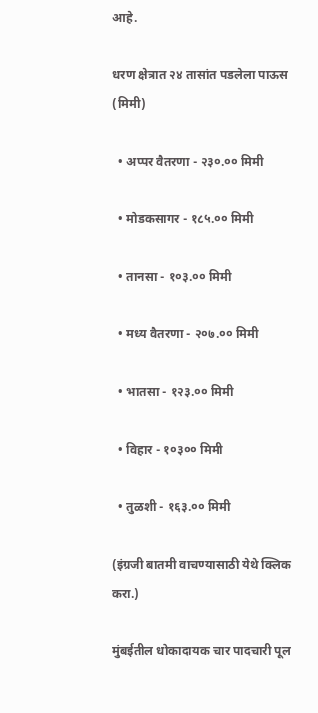आहे.

धरण क्षेत्रात २४ तासांत पडलेला पाऊस (मिमी)

  • अप्पर वैतरणा - २३०.०० मिमी

  • मोडकसागर - १८५.०० मिमी

  • तानसा - १०३.०० मिमी

  • मध्य वैतरणा - २०७.०० मिमी

  • भातसा - १२३.०० मिमी

  • विहार - १०३०० मिमी

  • तुळशी - १६३.०० मिमी

(इंग्रजी बातमी वाचण्यासाठी येथे क्लिक करा.)

मुंबईतील धोकादायक चार पादचारी पूल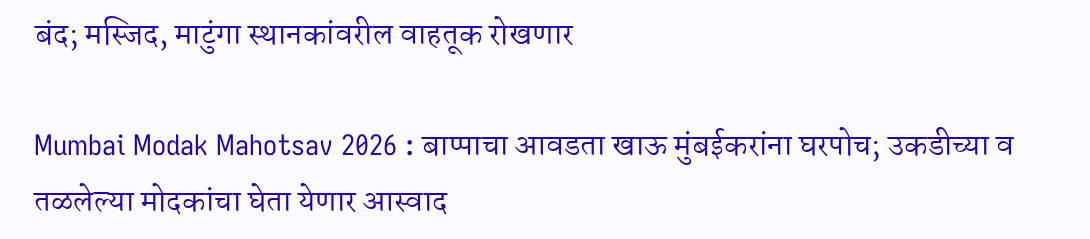बंद; मस्जिद, माटुंगा स्थानकांवरील वाहतूक रोखणार

Mumbai Modak Mahotsav 2026 : बाप्पाचा आवडता खाऊ मुंबईकरांना घरपोच; उकडीच्या व तळलेल्या मोदकांचा घेता येणार आस्वाद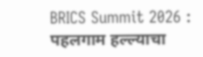BRICS Summit 2026 : पहलगाम हल्ल्याचा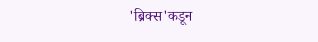'ब्रिक्स'कडून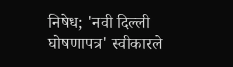निषेध; 'नवी दिल्ली घोषणापत्र' स्वीकारले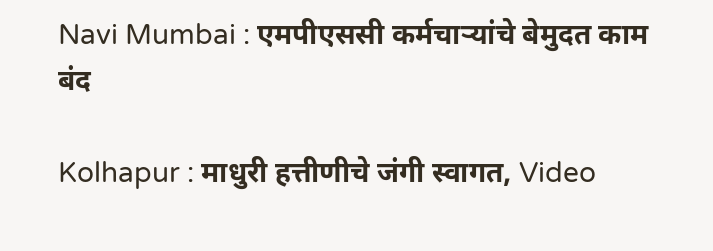Navi Mumbai : एमपीएससी कर्मचाऱ्यांचे बेमुदत काम बंद

Kolhapur : माधुरी हत्तीणीचे जंगी स्वागत, Video